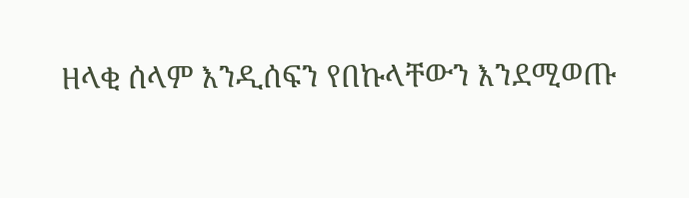ዘላቂ ሰላም እንዲሰፍን የበኩላቸውን እንደሚወጡ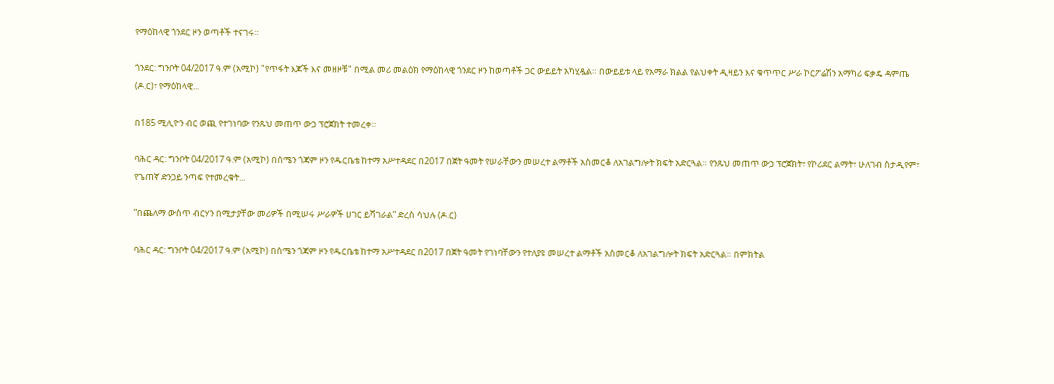የማዕከላዊ ጎንደር ዞን ወጣቶች ተናገሩ።

ጎንደር: ግንቦት 04/2017 ዓ.ም (አሚኮ) "የጥፋት እጆች እና መዘዞቹ" በሚል መሪ መልዕክ የማዕከላዊ ጎንደር ዞን ከወጣቶች ጋር ውይይት አካሂዷል። በውይይቱ ላይ የአማራ ክልል የልህቀት ዲዛይን እና ቁጥጥር ሥራ ኮርፖሬሽን አማካሪ ፍቃዴ ዳምጤ (ዶ.ር)፣ የማዕከላዊ...

በ185 ሚሊዮን ብር ወጪ የተገነባው የንጹህ መጠጥ ውኃ ፕሮጀክት ተመረቀ።

ባሕር ዳር: ግንቦት 04/2017 ዓ.ም (አሚኮ) በሰሜን ጎጃም ዞን የዱርቤቴ ከተማ አሥተዳደር በ2017 በጀት ዓመት የሠራቸውን መሠረተ ልማቶች አስመርቆ ለአገልግሎት ክፍት አድርጓል። የንጹህ መጠጥ ውኃ ፕሮጀክት፣ የኮሪደር ልማት፣ ሁለገብ ስታዲየም፣ የጌጠኛ ድንጋይ ንጣፍ የተመረቁት...

”በጨለማ ውስጥ ብርሃን በሚታያቸው መሪዎች በሚሠሩ ሥራዎች ሀገር ይሻገራል” ድረስ ሳህሉ (ዶ.ር)

ባሕር ዳር: ግንቦት 04/2017 ዓ.ም (አሚኮ) በሰሜን ጎጃም ዞን የዱርቤቴ ከተማ አሥተዳደር በ2017 በጀት ዓመት የገነባቸውን የተለያዩ መሠረተ ልማቶች አስመርቆ ለአገልግሎት ክፍት አድርጓል። በምክትል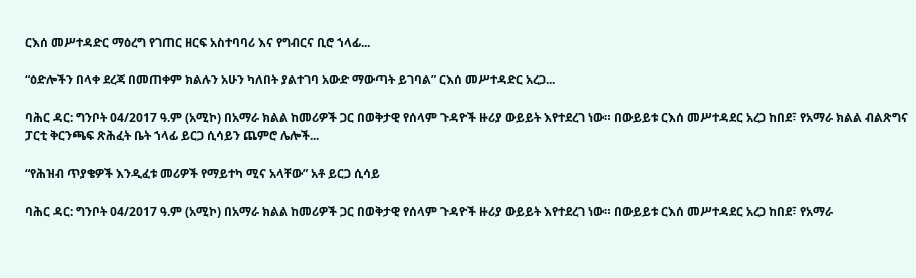ርእሰ መሥተዳድር ማዕረግ የገጠር ዘርፍ አስተባባሪ እና የግብርና ቢሮ ኀላፊ...

“ዕድሎችን በላቀ ደረጃ በመጠቀም ክልሉን አሁን ካለበት ያልተገባ አውድ ማውጣት ይገባል” ርእሰ መሥተዳድር አረጋ...

ባሕር ዳር: ግንቦት 04/2017 ዓ.ም (አሚኮ) በአማራ ክልል ከመሪዎች ጋር በወቅታዊ የሰላም ጉዳዮች ዙሪያ ውይይት እየተደረገ ነው። በውይይቱ ርእሰ መሥተዳደር አረጋ ከበደ፣ የአማራ ክልል ብልጽግና ፓርቲ ቅርንጫፍ ጽሕፈት ቤት ኀላፊ ይርጋ ሲሳይን ጨምሮ ሌሎች...

“የሕዝብ ጥያቄዎች እንዲፈቱ መሪዎች የማይተካ ሚና አላቸው” አቶ ይርጋ ሲሳይ

ባሕር ዳር: ግንቦት 04/2017 ዓ.ም (አሚኮ) በአማራ ክልል ከመሪዎች ጋር በወቅታዊ የሰላም ጉዳዮች ዙሪያ ውይይት እየተደረገ ነው። በውይይቱ ርእሰ መሥተዳደር አረጋ ከበደ፣ የአማራ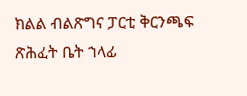ክልል ብልጽግና ፓርቲ ቅርንጫፍ ጽሕፈት ቤት ኀላፊ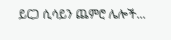ይርጋ ሲሳይን ጨምሮ ሌሎች...